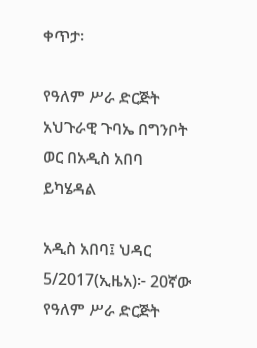ቀጥታ፡

የዓለም ሥራ ድርጅት አህጉራዊ ጉባኤ በግንቦት ወር በአዲስ አበባ ይካሄዳል

አዲስ አበባ፤ ህዳር 5/2017(ኢዜአ)፦ 20ኛው የዓለም ሥራ ድርጅት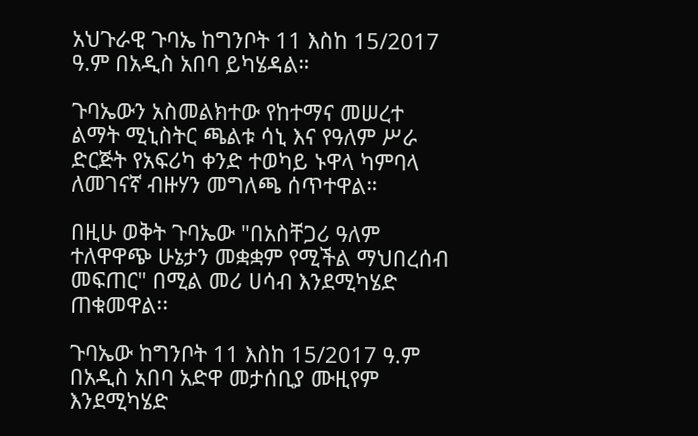አህጉራዊ ጉባኤ ከግንቦት 11 እስከ 15/2017 ዓ.ም በአዲስ አበባ ይካሄዳል።

ጉባኤውን አስመልክተው የከተማና መሠረተ ልማት ሚኒስትር ጫልቱ ሳኒ እና የዓለም ሥራ ድርጅት የአፍሪካ ቀንድ ተወካይ ኑዋላ ካምባላ ለመገናኛ ብዙሃን መግለጫ ሰጥተዋል።

በዚሁ ወቅት ጉባኤው "በአስቸጋሪ ዓለም ተለዋዋጭ ሁኔታን መቋቋም የሚችል ማህበረሰብ መፍጠር" በሚል መሪ ሀሳብ እንደሚካሄድ ጠቁመዋል፡፡

ጉባኤው ከግንቦት 11 እስከ 15/2017 ዓ.ም በአዲስ አበባ አድዋ መታሰቢያ ሙዚየም እንደሚካሄድ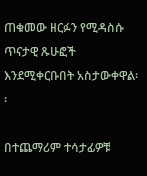ጠቁመው ዘርፉን የሚዳስሱ ጥናታዊ ጹሁፎች እንደሚቀርቡበት አስታውቀዋል፡፡

በተጨማሪም ተሳታፊዎቹ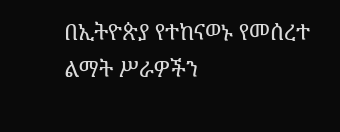በኢትዮጵያ የተከናወኑ የመሰረተ ልማት ሥራዎችን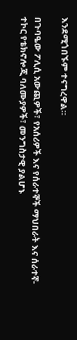እንደሚጎበኙም ተናግረዋል።

በጉባዔው ፖሊሲ አውጪዎች፣ የአሰሪዎች እና የሰራተኞች ማህበራት እና ሰራተኛ-ተኮር የቴክኖሎጂ ባለሙያዎች፣ መንግስታዊ ያልሆኑ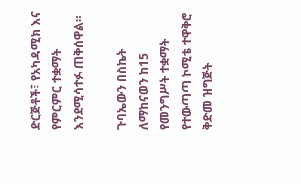ድርጅቶች፣ የአካዳሚክ እና የምርምር ተቋማት እንደሚሳተፉ ጠቅሰዋል።

ጉባኤውን በስኬት ለማከናወን ከ15 የመንግሥት ተቋማት የተውጣጣ ኮሚቴ ተዋቅሮ ቅድመ ዝግጅት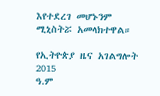እየተደረገ መሆኑንም ሚኒስትሯ አመላክተዋል።

የኢትዮጵያ ዜና አገልግሎት
2015
ዓ.ም